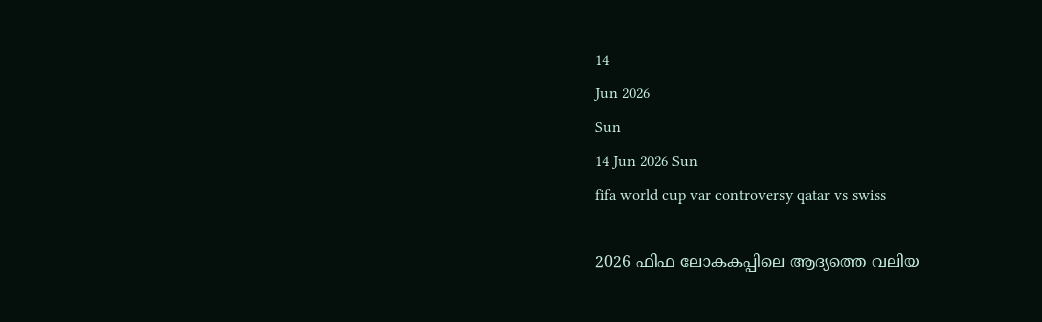14
Jun 2026
Sun
14 Jun 2026 Sun
fifa world cup var controversy qatar vs swiss

2026 ഫിഫ ലോകകപ്പിലെ ആദ്യത്തെ വലിയ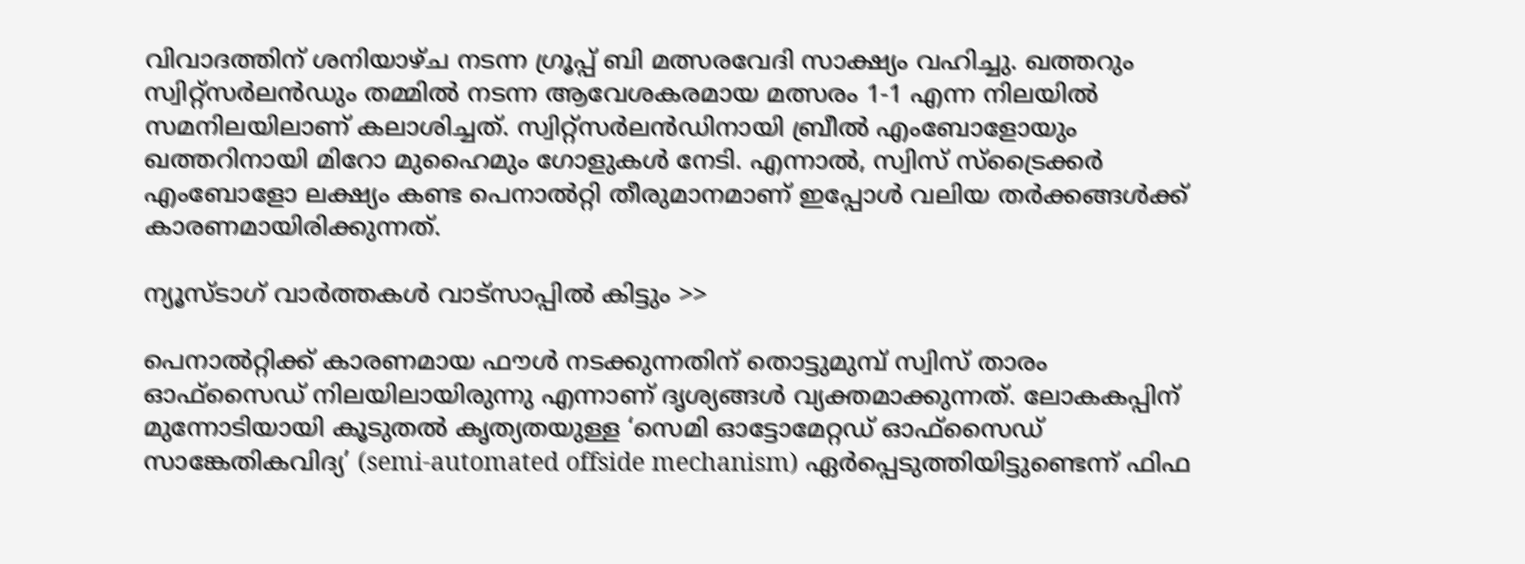വിവാദത്തിന് ശനിയാഴ്ച നടന്ന ഗ്രൂപ്പ് ബി മത്സരവേദി സാക്ഷ്യം വഹിച്ചു. ഖത്തറും സ്വിറ്റ്സര്‍ലന്‍ഡും തമ്മില്‍ നടന്ന ആവേശകരമായ മത്സരം 1-1 എന്ന നിലയില്‍ സമനിലയിലാണ് കലാശിച്ചത്. സ്വിറ്റ്സര്‍ലന്‍ഡിനായി ബ്രീല്‍ എംബോളോയും ഖത്തറിനായി മിറോ മുഹൈമും ഗോളുകള്‍ നേടി. എന്നാല്‍, സ്വിസ് സ്‌ട്രൈക്കര്‍ എംബോളോ ലക്ഷ്യം കണ്ട പെനാല്‍റ്റി തീരുമാനമാണ് ഇപ്പോള്‍ വലിയ തര്‍ക്കങ്ങള്‍ക്ക് കാരണമായിരിക്കുന്നത്.

ന്യൂസ്ടാഗ് വാര്‍ത്തകള്‍ വാട്‌സാപ്പില്‍ കിട്ടും >>

പെനാല്‍റ്റിക്ക് കാരണമായ ഫൗള്‍ നടക്കുന്നതിന് തൊട്ടുമുമ്പ് സ്വിസ് താരം ഓഫ്സൈഡ് നിലയിലായിരുന്നു എന്നാണ് ദൃശ്യങ്ങള്‍ വ്യക്തമാക്കുന്നത്. ലോകകപ്പിന് മുന്നോടിയായി കൂടുതല്‍ കൃത്യതയുള്ള ‘സെമി ഓട്ടോമേറ്റഡ് ഓഫ്സൈഡ് സാങ്കേതികവിദ്യ’ (semi-automated offside mechanism) ഏര്‍പ്പെടുത്തിയിട്ടുണ്ടെന്ന് ഫിഫ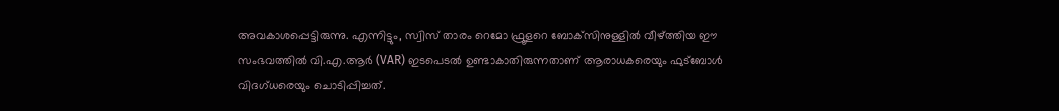അവകാശപ്പെട്ടിരുന്നു. എന്നിട്ടും, സ്വിസ് താരം റെമോ ഫ്രൂളറെ ബോക്‌സിനുള്ളില്‍ വീഴ്ത്തിയ ഈ സംഭവത്തില്‍ വി.എ.ആര്‍ (VAR) ഇടപെടല്‍ ഉണ്ടാകാതിരുന്നതാണ് ആരാധകരെയും ഫുട്‌ബോള്‍ വിദഗ്ധരെയും ചൊടിപ്പിച്ചത്.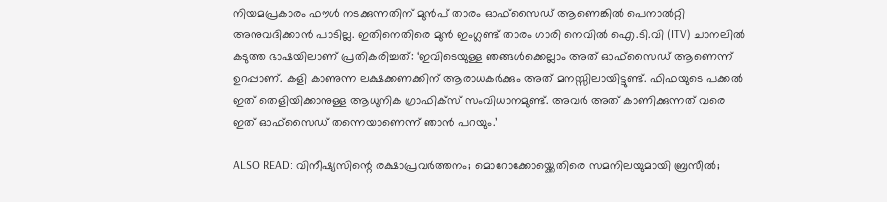നിയമപ്രകാരം ഫൗള്‍ നടക്കുന്നതിന് മുന്‍പ് താരം ഓഫ്സൈഡ് ആണെങ്കില്‍ പെനാല്‍റ്റി അനുവദിക്കാന്‍ പാടില്ല. ഇതിനെതിരെ മുന്‍ ഇംഗ്ലണ്ട് താരം ഗാരി നെവില്‍ ഐ.ടി.വി (ITV) ചാനലില്‍ കടുത്ത ഭാഷയിലാണ് പ്രതികരിച്ചത്: ‘ഇവിടെയുള്ള ഞങ്ങള്‍ക്കെല്ലാം അത് ഓഫ്സൈഡ് ആണെന്ന് ഉറപ്പാണ്. കളി കാണുന്ന ലക്ഷക്കണക്കിന് ആരാധകര്‍ക്കും അത് മനസ്സിലായിട്ടുണ്ട്. ഫിഫയുടെ പക്കല്‍ ഇത് തെളിയിക്കാനുള്ള ആധുനിക ഗ്രാഫിക്‌സ് സംവിധാനമുണ്ട്. അവര്‍ അത് കാണിക്കുന്നത് വരെ ഇത് ഓഫ്സൈഡ് തന്നെയാണെന്ന് ഞാന്‍ പറയും.’

ALSO READ: വിനീഷ്യസിന്റെ രക്ഷാപ്രവര്‍ത്തനം; മൊറോക്കോയ്ക്കെതിരെ സമനിലയുമായി ബ്രസീല്‍;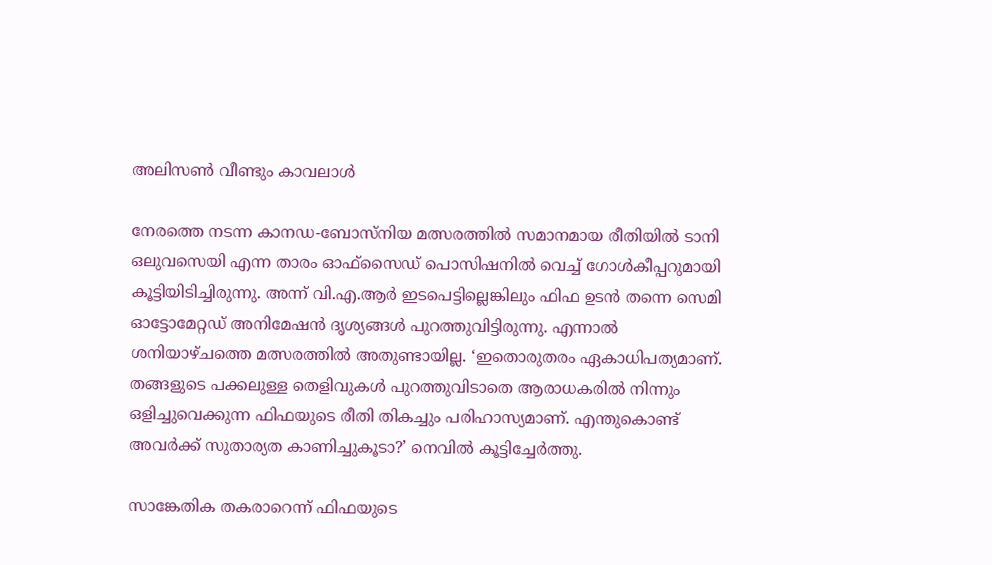അലിസണ്‍ വീണ്ടും കാവലാള്‍

നേരത്തെ നടന്ന കാനഡ-ബോസ്‌നിയ മത്സരത്തില്‍ സമാനമായ രീതിയില്‍ ടാനി ഒലുവസെയി എന്ന താരം ഓഫ്സൈഡ് പൊസിഷനില്‍ വെച്ച് ഗോള്‍കീപ്പറുമായി കൂട്ടിയിടിച്ചിരുന്നു. അന്ന് വി.എ.ആര്‍ ഇടപെട്ടില്ലെങ്കിലും ഫിഫ ഉടന്‍ തന്നെ സെമി ഓട്ടോമേറ്റഡ് അനിമേഷന്‍ ദൃശ്യങ്ങള്‍ പുറത്തുവിട്ടിരുന്നു. എന്നാല്‍ ശനിയാഴ്ചത്തെ മത്സരത്തില്‍ അതുണ്ടായില്ല. ‘ഇതൊരുതരം ഏകാധിപത്യമാണ്. തങ്ങളുടെ പക്കലുള്ള തെളിവുകള്‍ പുറത്തുവിടാതെ ആരാധകരില്‍ നിന്നും ഒളിച്ചുവെക്കുന്ന ഫിഫയുടെ രീതി തികച്ചും പരിഹാസ്യമാണ്. എന്തുകൊണ്ട് അവര്‍ക്ക് സുതാര്യത കാണിച്ചുകൂടാ?’ നെവില്‍ കൂട്ടിച്ചേര്‍ത്തു.

സാങ്കേതിക തകരാറെന്ന് ഫിഫയുടെ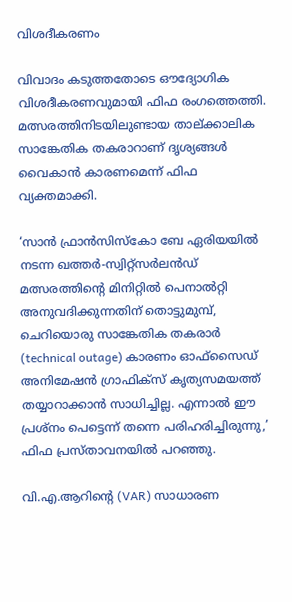വിശദീകരണം

വിവാദം കടുത്തതോടെ ഔദ്യോഗിക വിശദീകരണവുമായി ഫിഫ രംഗത്തെത്തി. മത്സരത്തിനിടയിലുണ്ടായ താല്ക്കാലിക സാങ്കേതിക തകരാറാണ് ദൃശ്യങ്ങള്‍ വൈകാന്‍ കാരണമെന്ന് ഫിഫ വ്യക്തമാക്കി.

‘സാന്‍ ഫ്രാന്‍സിസ്‌കോ ബേ ഏരിയയില്‍ നടന്ന ഖത്തര്‍-സ്വിറ്റ്സര്‍ലന്‍ഡ് മത്സരത്തിന്റെ മിനിറ്റില്‍ പെനാല്‍റ്റി അനുവദിക്കുന്നതിന് തൊട്ടുമുമ്പ്, ചെറിയൊരു സാങ്കേതിക തകരാര്‍ (technical outage) കാരണം ഓഫ്സൈഡ് അനിമേഷന്‍ ഗ്രാഫിക്‌സ് കൃത്യസമയത്ത് തയ്യാറാക്കാന്‍ സാധിച്ചില്ല. എന്നാല്‍ ഈ പ്രശ്‌നം പെട്ടെന്ന് തന്നെ പരിഹരിച്ചിരുന്നു,’ ഫിഫ പ്രസ്താവനയില്‍ പറഞ്ഞു.

വി.എ.ആറിന്റെ (VAR) സാധാരണ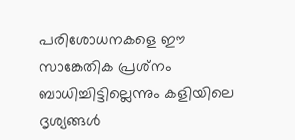പരിശോധനകളെ ഈ സാങ്കേതിക പ്രശ്‌നം ബാധിച്ചിട്ടില്ലെന്നും കളിയിലെ ദൃശ്യങ്ങള്‍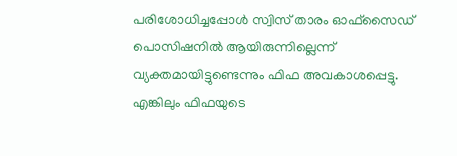പരിശോധിച്ചപ്പോള്‍ സ്വിസ് താരം ഓഫ്സൈഡ് പൊസിഷനില്‍ ആയിരുന്നില്ലെന്ന് വ്യക്തമായിട്ടുണ്ടെന്നും ഫിഫ അവകാശപ്പെട്ടു. എങ്കിലും ഫിഫയുടെ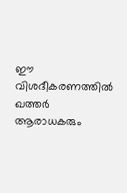ഈ വിശദീകരണത്തില്‍ ഖത്തര്‍ ആരാധകരും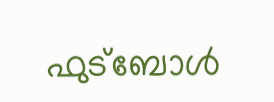ഫുട്‌ബോള്‍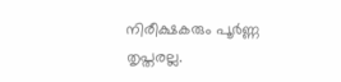നിരീക്ഷകരും പൂര്‍ണ്ണ തൃപ്തരല്ല.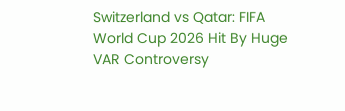Switzerland vs Qatar: FIFA World Cup 2026 Hit By Huge VAR Controversy